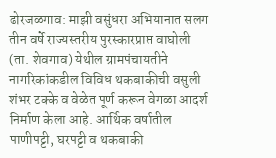ढोरजळगाव: माझी वसुंधरा अभियानात सलग तीन वर्षे राज्यस्तरीय पुरस्कारप्राप्त वाघोली (ता. शेवगाव) येथील ग्रामपंचायतीने नागरिकांकडील विविध थकबाकीची वसुली शंभर टक्के व वेळेत पूर्ण करून वेगळा आदर्श निर्माण केला आहे. आर्थिक वर्षातील पाणीपट्टी, घरपट्टी व थकबाकी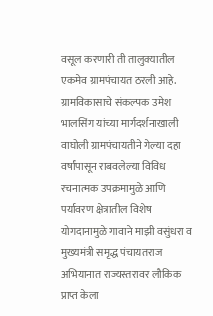वसूल करणारी ती तालुक्यातील एकमेव ग्रामपंचायत ठरली आहे.
ग्रामविकासाचे संकल्पक उमेश भालसिंग यांच्या मार्गदर्शनाखाली वाघोली ग्रामपंचायतीने गेल्या दहा वर्षांपासून राबवलेल्या विविध रचनात्मक उपक्रमामुळे आणि पर्यावरण क्षेत्रातील विशेष योगदानामुळे गावाने माझी वसुंधरा व मुख्यमंत्री समृद्ध पंचायतराज अभियानात राज्यस्तरावर लौकिक प्राप्त केला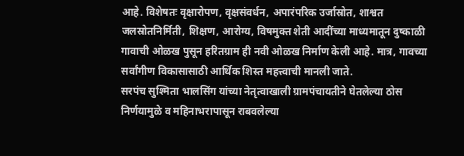आहे. विशेषतः वृक्षारोपण, वृक्षसंवर्धन, अपारंपरिक उर्जास्रोत, शाश्वत जलस्रोतनिर्मिती, शिक्षण, आरोग्य, विषमुक्त शेती आदींच्या माध्यमातून दुष्काळी गावाची ओळख पुसून हरितग्राम ही नवी ओळख निर्माण केली आहे. मात्र, गावच्या सर्वांगीण विकासासाठी आर्थिक शिस्त महत्त्वाची मानली जाते.
सरपंच सुश्मिता भालसिंग यांच्या नेतृत्वाखाली ग्रामपंचायतीने घेतलेल्या ठोस निर्णयामुळे व महिनाभरापासून राबवलेल्या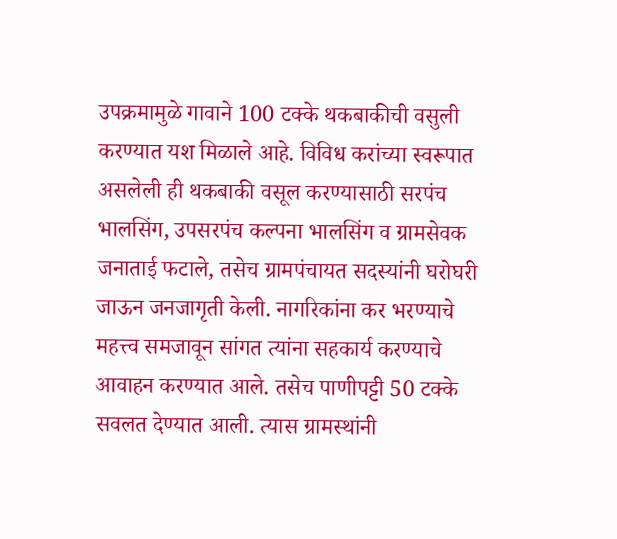उपक्रमामुळे गावाने 100 टक्के थकबाकीची वसुली करण्यात यश मिळाले आहे. विविध करांच्या स्वरूपात असलेली ही थकबाकी वसूल करण्यासाठी सरपंच भालसिंग, उपसरपंच कल्पना भालसिंग व ग्रामसेवक जनाताई फटाले, तसेच ग्रामपंचायत सदस्यांनी घरोघरी जाऊन जनजागृती केली. नागरिकांना कर भरण्याचे महत्त्व समजावून सांगत त्यांना सहकार्य करण्याचे आवाहन करण्यात आले. तसेच पाणीपट्टी 50 टक्के सवलत देण्यात आली. त्यास ग्रामस्थांनी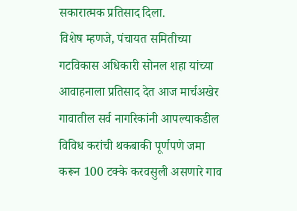सकारात्मक प्रतिसाद दिला.
विशेष म्हणजे, पंचायत समितीच्या गटविकास अधिकारी सोनल शहा यांच्या आवाहनाला प्रतिसाद देत आज मार्चअखेर गावातील सर्व नागरिकांनी आपल्याकडील विविध करांची थकबाकी पूर्णपणे जमा करून 100 टक्के करवसुली असणारे गाव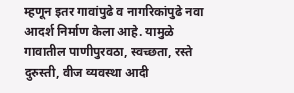म्हणून इतर गावांपुढे व नागरिकांपुढे नवा आदर्श निर्माण केला आहे. यामुळे गावातील पाणीपुरवठा, स्वच्छता, रस्ते दुरुस्ती, वीज व्यवस्था आदी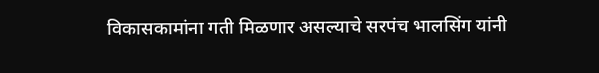विकासकामांना गती मिळणार असल्याचे सरपंच भालसिंग यांनी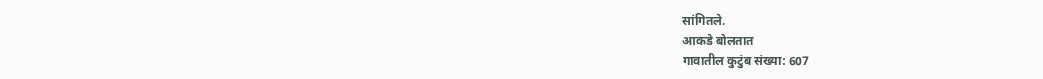सांगितले.
आकडे बोलतात
गावातील कुटुंब संख्या: 607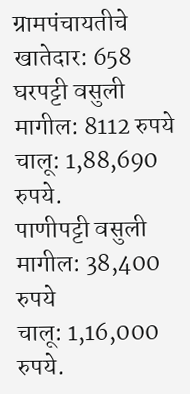ग्रामपंचायतीचे खातेदार: 658
घरपट्टी वसुली मागील: 8112 रुपये
चालू: 1,88,690 रुपये.
पाणीपट्टी वसुली मागील: 38,400 रुपये
चालू: 1,16,000 रुपये.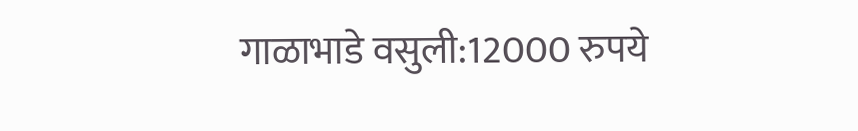गाळाभाडे वसुली:12000 रुपये